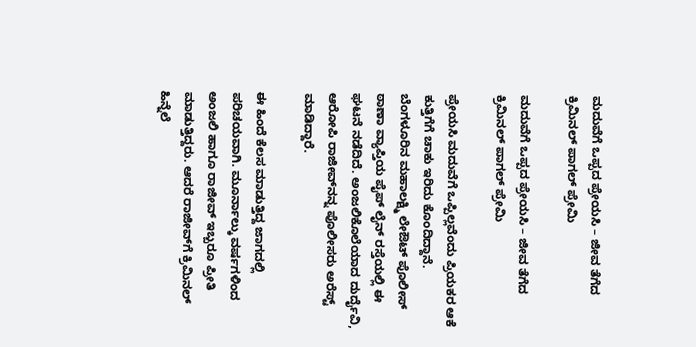ಮದುವೆಗೆ ಒಪ್ಪದ ಪ್ರೇಯಸಿ – ಜೀವ ತೆಗೆದ ಕ್ರಿಮಿನಲ್ ಪಾಗಲ್ ಪ್ರೇಮಿ

ಮದುವೆಗೆ ಒಪ್ಪದ ಪ್ರೇಯಸಿ – ಜೀವ ತೆಗೆದ ಕ್ರಿಮಿನಲ್ ಪಾಗಲ್ ಪ್ರೇಮಿ

ಪ್ರೇಯಸಿ ಮದುವೆಗೆ ಒಪ್ಪಿಲ್ಲವೆಂದು ಪ್ರಿಯಕರ ಆಕೆ ಕುತ್ತಿಗೆಗೆ ಚಾಕು ಇರಿದು ಕೊಂದಿದ್ದಾನೆ. ಬೆಂಗಳೂರಿನ ಮಹಾಲಕ್ಷ್ಮಿ ಲೇಔಟ್ ಪೊಲೀಸ್ ಠಾಣಾ ವ್ಯಾಪ್ತಿಯ ಪೈಪ್ ಲೈನ್ ರಸ್ತೆಯಲ್ಲಿ ಈ ಘಟನೆ ನಡೆದಿದೆ. ಅಂಜಲಿಕೊಲೆಯಾದ ದುರ್ದೈವಿ, ಆರೋಪಿ ರಾಜೀವ್‌ನನ್ನ ಪೊಲೀಸರು ಅರೆಸ್ಟ್ ಮಾಡಿದ್ದಾರೆ.

ಈ ಹಿಂದೆ ಕೆಲಸ ಮಾಡುತ್ತಿದ್ದ ಜಾಗದಲ್ಲಿ ಪರಿಚಯವಾಗಿ. ಮೂರ್ನಾಲ್ಕು ವರ್ಷಗಳಿಂದ ಅಂಜಲಿ ಹಾಗೂ ರಾಜೀವ್ ಇಬ್ಬರೂ ಪ್ರೀತಿ ಮಾಡುತ್ತಿದ್ದರು. ಆದರೆ ರಾಜೀವ್‌ಗೆ ಕ್ರಿಮಿನಲ್ ಹಿನ್ನೆಲೆ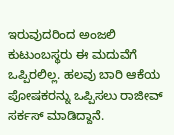ಇರುವುದರಿಂದ ಅಂಜಲಿ ಕುಟುಂಬಸ್ಥರು ಈ ಮದುವೆಗೆ ಒಪ್ಪಿರಲಿಲ್ಲ. ಹಲವು ಬಾರಿ ಆಕೆಯ ಪೋಷಕರನ್ನು ಒಪ್ಪಿಸಲು ರಾಜೀವ್ ಸರ್ಕಸ್ ಮಾಡಿದ್ದಾನೆ.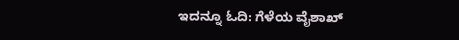ಇದನ್ನೂ ಓದಿ: ಗೆಳೆಯ ವೈಶಾಖ್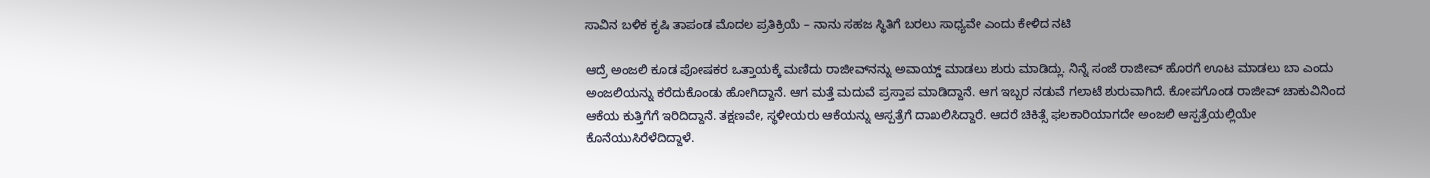ಸಾವಿನ ಬಳಿಕ ಕೃಷಿ ತಾಪಂಡ ಮೊದಲ ಪ್ರತಿಕ್ರಿಯೆ – ನಾನು ಸಹಜ ಸ್ಥಿತಿಗೆ ಬರಲು ಸಾಧ್ಯವೇ ಎಂದು ಕೇಳಿದ ನಟಿ

ಆದ್ರೆ ಅಂಜಲಿ ಕೂಡ ಪೋಷಕರ ಒತ್ತಾಯಕ್ಕೆ ಮಣಿದು ರಾಜೀವ್‌ನನ್ನು ಅವಾಯ್ಡ್ ಮಾಡಲು ಶುರು ಮಾಡಿದ್ಲು. ನಿನ್ನೆ ಸಂಜೆ ರಾಜೀವ್ ಹೊರಗೆ ಊಟ ಮಾಡಲು ಬಾ ಎಂದು ಅಂಜಲಿಯನ್ನು ಕರೆದುಕೊಂಡು ಹೋಗಿದ್ದಾನೆ. ಆಗ ಮತ್ತೆ ಮದುವೆ ಪ್ರಸ್ತಾಪ ಮಾಡಿದ್ದಾನೆ. ಆಗ ಇಬ್ಬರ ನಡುವೆ ಗಲಾಟೆ ಶುರುವಾಗಿದೆ. ಕೋಪಗೊಂಡ ರಾಜೀವ್ ಚಾಕುವಿನಿಂದ ಆಕೆಯ ಕುತ್ತಿಗೆಗೆ ಇರಿದಿದ್ದಾನೆ. ತಕ್ಷಣವೇ, ಸ್ಥಳೀಯರು ಆಕೆಯನ್ನು ಆಸ್ಪತ್ರೆಗೆ ದಾಖಲಿಸಿದ್ದಾರೆ. ಆದರೆ ಚಿಕಿತ್ಸೆ ಫಲಕಾರಿಯಾಗದೇ ಅಂಜಲಿ ಆಸ್ಪತ್ರೆಯಲ್ಲಿಯೇ ಕೊನೆಯುಸಿರೆಳೆದಿದ್ದಾಳೆ.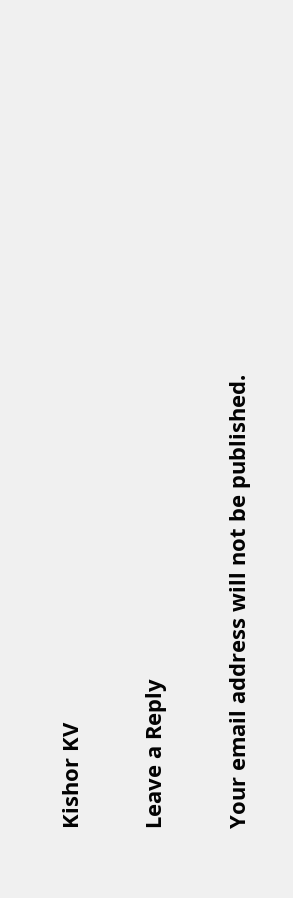Kishor KV

Leave a Reply

Your email address will not be published.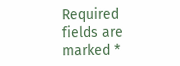Required fields are marked *